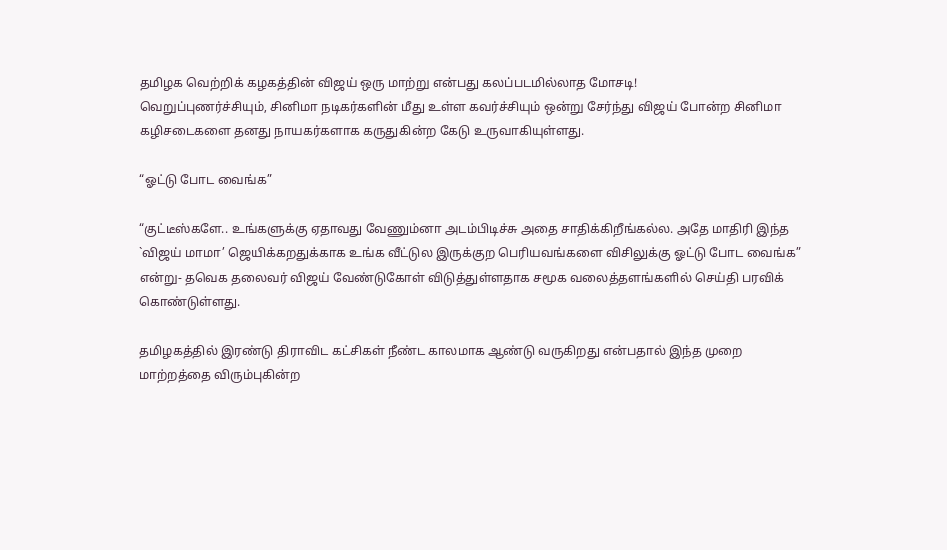தமிழக வெற்றிக் கழகத்தின் விஜய் ஒரு மாற்று என்பது கலப்படமில்லாத மோசடி!
வெறுப்புணர்ச்சியும், சினிமா நடிகர்களின் மீது உள்ள கவர்ச்சியும் ஒன்று சேர்ந்து விஜய் போன்ற சினிமா கழிசடைகளை தனது நாயகர்களாக கருதுகின்ற கேடு உருவாகியுள்ளது.

“ஓட்டு போட வைங்க”

“குட்டீஸ்களே.. உங்களுக்கு ஏதாவது வேணும்னா அடம்பிடிச்சு அதை சாதிக்கிறீங்கல்ல. அதே மாதிரி இந்த `விஜய் மாமா’ ஜெயிக்கறதுக்காக உங்க வீட்டுல இருக்குற பெரியவங்களை விசிலுக்கு ஓட்டு போட வைங்க” என்று- தவெக தலைவர் விஜய் வேண்டுகோள் விடுத்துள்ளதாக சமூக வலைத்தளங்களில் செய்தி பரவிக் கொண்டுள்ளது.

தமிழகத்தில் இரண்டு திராவிட கட்சிகள் நீண்ட காலமாக ஆண்டு வருகிறது என்பதால் இந்த முறை மாற்றத்தை விரும்புகின்ற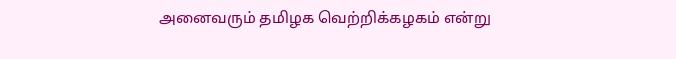அனைவரும் தமிழக வெற்றிக்கழகம் என்று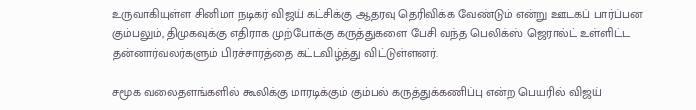உருவாகியுள்ள சினிமா நடிகர் விஜய் கட்சிக்கு ஆதரவு தெரிவிக்க வேண்டும் என்று ஊடகப் பார்ப்பன கும்பலும், திமுகவுக்கு எதிராக முற்போக்கு கருத்துகளை பேசி வந்த பெலிக்ஸ் ஜெரால்ட் உள்ளிட்ட தன்னார்வலர்களும் பிரச்சாரத்தை கட்டவிழ்த்து விட்டுள்ளனர்.

சமூக வலைதளங்களில் கூலிக்கு மாரடிக்கும் கும்பல் கருத்துக்கணிப்பு என்ற பெயரில் விஜய்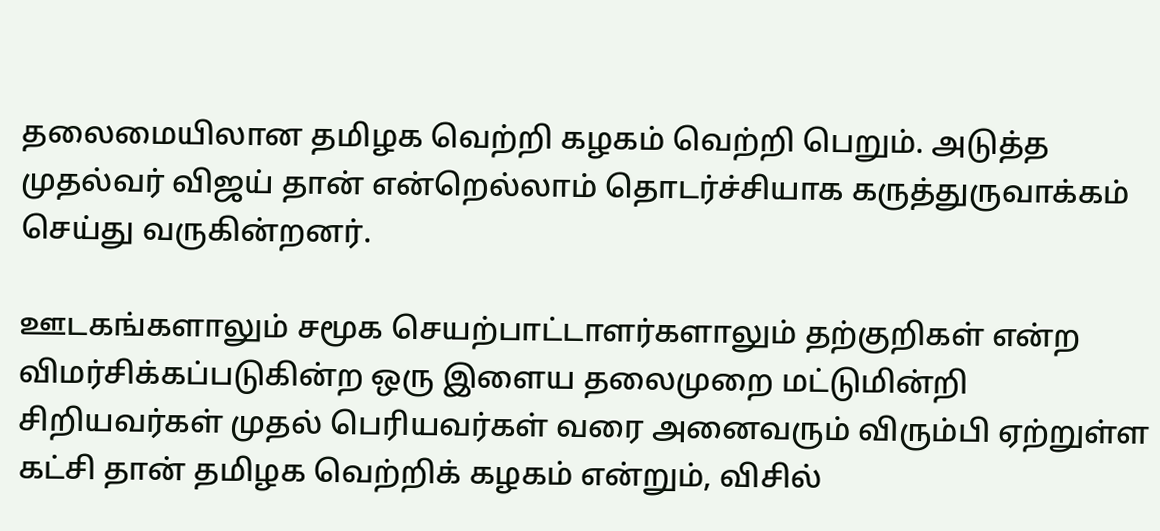தலைமையிலான தமிழக வெற்றி கழகம் வெற்றி பெறும். அடுத்த முதல்வர் விஜய் தான் என்றெல்லாம் தொடர்ச்சியாக கருத்துருவாக்கம் செய்து வருகின்றனர்.

ஊடகங்களாலும் சமூக செயற்பாட்டாளர்களாலும் தற்குறிகள் என்ற விமர்சிக்கப்படுகின்ற ஒரு இளைய தலைமுறை மட்டுமின்றி சிறியவர்கள் முதல் பெரியவர்கள் வரை அனைவரும் விரும்பி ஏற்றுள்ள கட்சி தான் தமிழக வெற்றிக் கழகம் என்றும், விசில்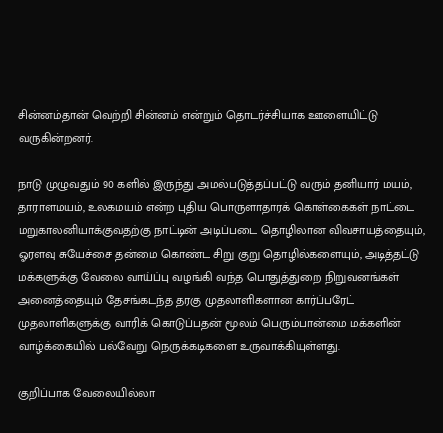சின்னம்தான் வெற்றி சின்னம் என்றும் தொடர்ச்சியாக ஊளையிட்டு வருகின்றனர்.

நாடு முழுவதும் 90 களில் இருந்து அமல்படுத்தப்பட்டு வரும் தனியார் மயம், தாராளமயம், உலகமயம் என்ற புதிய பொருளாதாரக் கொள்கைகள் நாட்டை மறுகாலனியாக்குவதற்கு நாட்டின் அடிப்படை தொழிலான விவசாயத்தையும், ஓரளவு சுயேச்சை தன்மை கொண்ட சிறு குறு தொழில்களையும், அடித்தட்டு மக்களுக்கு வேலை வாய்ப்பு வழங்கி வந்த பொதுத்துறை நிறுவனங்கள் அனைத்தையும் தேசங்கடந்த தரகு முதலாளிகளான கார்ப்பரேட் முதலாளிகளுக்கு வாரிக் கொடுப்பதன் மூலம் பெரும்பான்மை மக்களின் வாழ்க்கையில் பல்வேறு நெருக்கடிகளை உருவாக்கியுள்ளது.

குறிப்பாக வேலையில்லா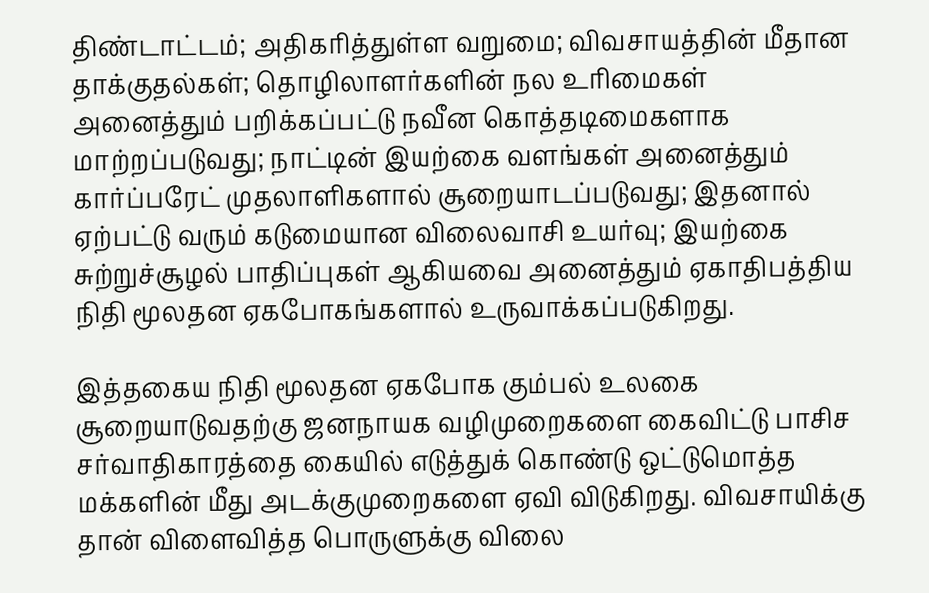திண்டாட்டம்; அதிகரித்துள்ள வறுமை; விவசாயத்தின் மீதான தாக்குதல்கள்; தொழிலாளர்களின் நல உரிமைகள் அனைத்தும் பறிக்கப்பட்டு நவீன கொத்தடிமைகளாக மாற்றப்படுவது; நாட்டின் இயற்கை வளங்கள் அனைத்தும் கார்ப்பரேட் முதலாளிகளால் சூறையாடப்படுவது; இதனால் ஏற்பட்டு வரும் கடுமையான விலைவாசி உயர்வு; இயற்கை சுற்றுச்சூழல் பாதிப்புகள் ஆகியவை அனைத்தும் ஏகாதிபத்திய நிதி மூலதன ஏகபோகங்களால் உருவாக்கப்படுகிறது.

இத்தகைய நிதி மூலதன ஏகபோக கும்பல் உலகை சூறையாடுவதற்கு ஜனநாயக வழிமுறைகளை கைவிட்டு பாசிச சர்வாதிகாரத்தை கையில் எடுத்துக் கொண்டு ஒட்டுமொத்த மக்களின் மீது அடக்குமுறைகளை ஏவி விடுகிறது. விவசாயிக்கு தான் விளைவித்த பொருளுக்கு விலை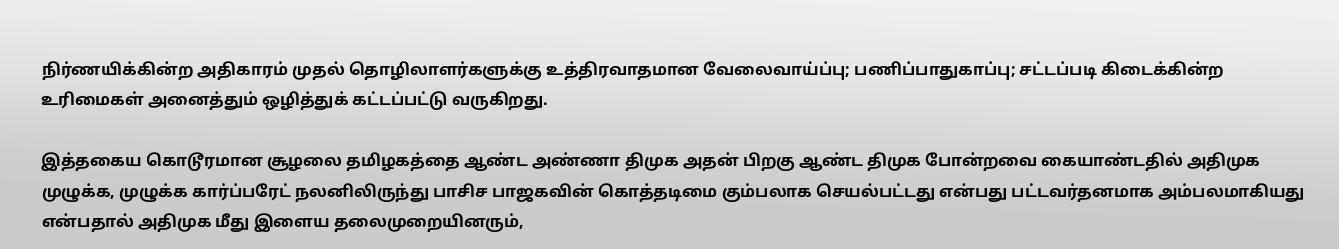நிர்ணயிக்கின்ற அதிகாரம் முதல் தொழிலாளர்களுக்கு உத்திரவாதமான வேலைவாய்ப்பு; பணிப்பாதுகாப்பு; சட்டப்படி கிடைக்கின்ற உரிமைகள் அனைத்தும் ஒழித்துக் கட்டப்பட்டு வருகிறது.

இத்தகைய கொடூரமான சூழலை தமிழகத்தை ஆண்ட அண்ணா திமுக அதன் பிறகு ஆண்ட திமுக போன்றவை கையாண்டதில் அதிமுக முழுக்க, முழுக்க கார்ப்பரேட் நலனிலிருந்து பாசிச பாஜகவின் கொத்தடிமை கும்பலாக செயல்பட்டது என்பது பட்டவர்தனமாக அம்பலமாகியது என்பதால் அதிமுக மீது இளைய தலைமுறையினரும்,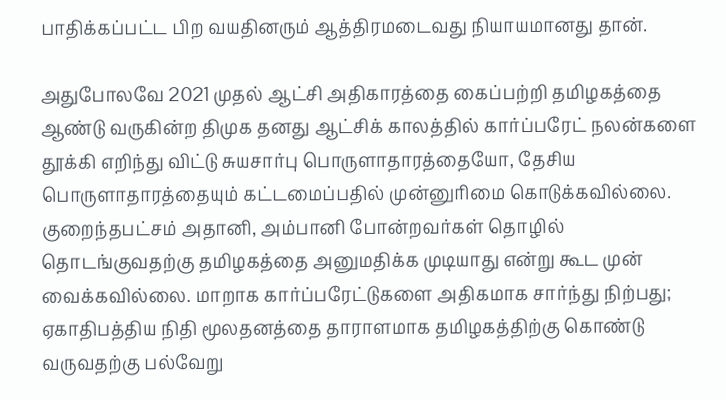பாதிக்கப்பட்ட பிற வயதினரும் ஆத்திரமடைவது நியாயமானது தான்.

அதுபோலவே 2021 முதல் ஆட்சி அதிகாரத்தை கைப்பற்றி தமிழகத்தை ஆண்டு வருகின்ற திமுக தனது ஆட்சிக் காலத்தில் கார்ப்பரேட் நலன்களை தூக்கி எறிந்து விட்டு சுயசார்பு பொருளாதாரத்தையோ, தேசிய பொருளாதாரத்தையும் கட்டமைப்பதில் முன்னுரிமை கொடுக்கவில்லை. குறைந்தபட்சம் அதானி, அம்பானி போன்றவர்கள் தொழில் தொடங்குவதற்கு தமிழகத்தை அனுமதிக்க முடியாது என்று கூட முன் வைக்கவில்லை. மாறாக கார்ப்பரேட்டுகளை அதிகமாக சார்ந்து நிற்பது; ஏகாதிபத்திய நிதி மூலதனத்தை தாராளமாக தமிழகத்திற்கு கொண்டு வருவதற்கு பல்வேறு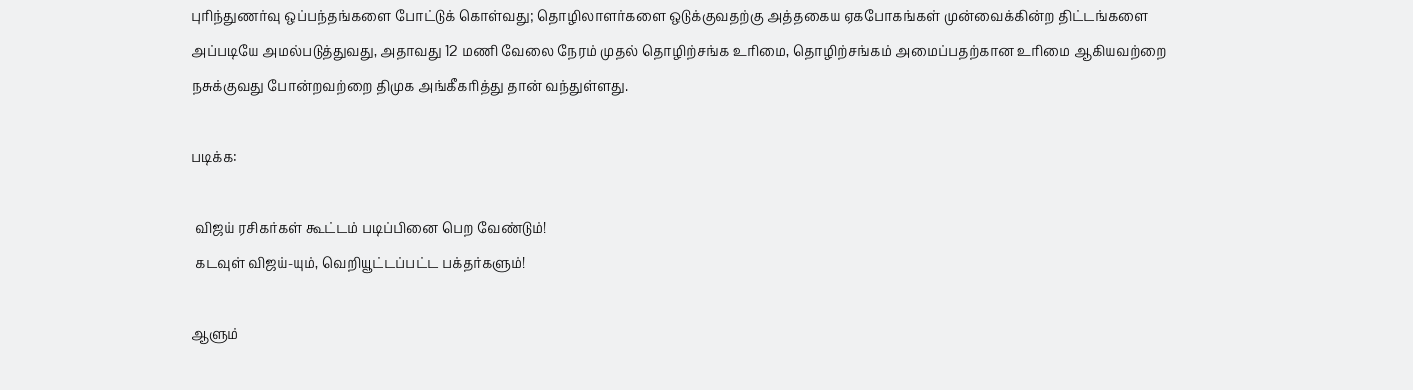புரிந்துணர்வு ஒப்பந்தங்களை போட்டுக் கொள்வது; தொழிலாளர்களை ஒடுக்குவதற்கு அத்தகைய ஏகபோகங்கள் முன்வைக்கின்ற திட்டங்களை அப்படியே அமல்படுத்துவது, அதாவது 12 மணி வேலை நேரம் முதல் தொழிற்சங்க உரிமை, தொழிற்சங்கம் அமைப்பதற்கான உரிமை ஆகியவற்றை நசுக்குவது போன்றவற்றை திமுக அங்கீகரித்து தான் வந்துள்ளது.

படிக்க:

 விஜய் ரசிகர்கள் கூட்டம் படிப்பினை பெற வேண்டும்!
 கடவுள் விஜய்-யும், வெறியூட்டப்பட்ட பக்தர்களும்!

ஆளும்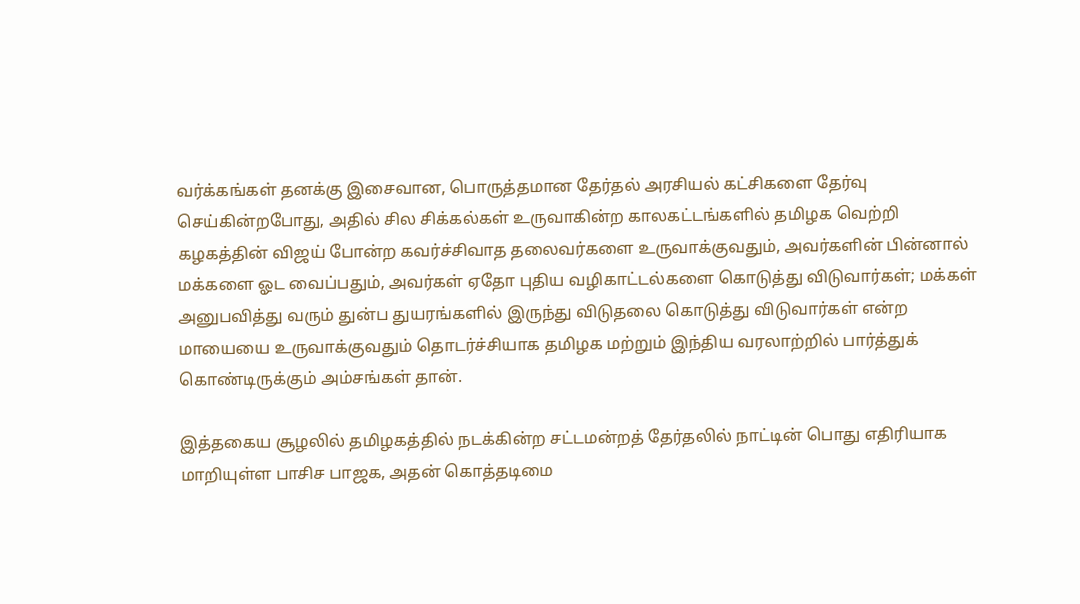வர்க்கங்கள் தனக்கு இசைவான, பொருத்தமான தேர்தல் அரசியல் கட்சிகளை தேர்வு செய்கின்றபோது, அதில் சில சிக்கல்கள் உருவாகின்ற காலகட்டங்களில் தமிழக வெற்றி கழகத்தின் விஜய் போன்ற கவர்ச்சிவாத தலைவர்களை உருவாக்குவதும், அவர்களின் பின்னால் மக்களை ஓட வைப்பதும், அவர்கள் ஏதோ புதிய வழிகாட்டல்களை கொடுத்து விடுவார்கள்; மக்கள் அனுபவித்து வரும் துன்ப துயரங்களில் இருந்து விடுதலை கொடுத்து விடுவார்கள் என்ற மாயையை உருவாக்குவதும் தொடர்ச்சியாக தமிழக மற்றும் இந்திய வரலாற்றில் பார்த்துக் கொண்டிருக்கும் அம்சங்கள் தான்.

இத்தகைய சூழலில் தமிழகத்தில் நடக்கின்ற சட்டமன்றத் தேர்தலில் நாட்டின் பொது எதிரியாக மாறியுள்ள பாசிச பாஜக, அதன் கொத்தடிமை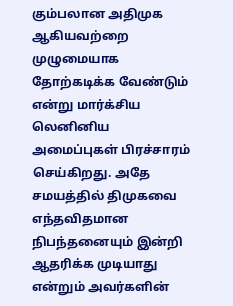கும்பலான அதிமுக ஆகியவற்றை முழுமையாக தோற்கடிக்க வேண்டும் என்று மார்க்சிய லெனினிய அமைப்புகள் பிரச்சாரம் செய்கிறது. அதே சமயத்தில் திமுகவை எந்தவிதமான நிபந்தனையும் இன்றி ஆதரிக்க முடியாது என்றும் அவர்களின்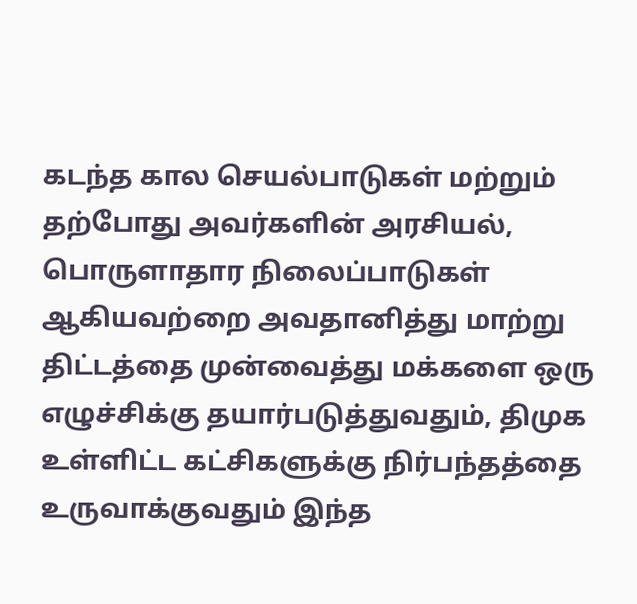கடந்த கால செயல்பாடுகள் மற்றும் தற்போது அவர்களின் அரசியல், பொருளாதார நிலைப்பாடுகள் ஆகியவற்றை அவதானித்து மாற்று திட்டத்தை முன்வைத்து மக்களை ஒரு எழுச்சிக்கு தயார்படுத்துவதும், திமுக உள்ளிட்ட கட்சிகளுக்கு நிர்பந்தத்தை உருவாக்குவதும் இந்த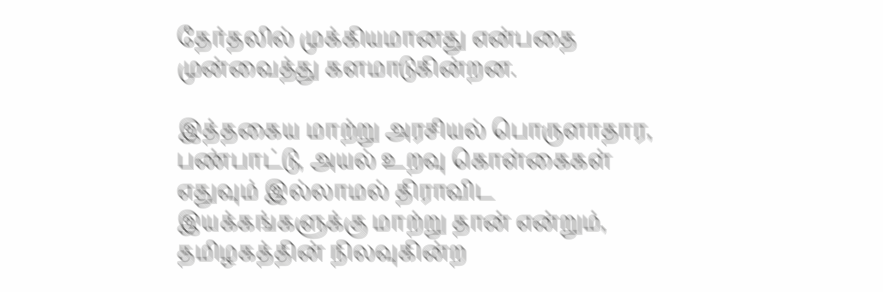தேர்தலில் முக்கியமானது என்பதை முன்வைத்து களமாடுகின்றன.

இத்தகைய மாற்று அரசியல் பொருளாதார, பண்பாட்டு, அயல் உறவு கொள்கைகள் எதுவும் இல்லாமல் திராவிட இயக்கங்களுக்கு மாற்று தான் என்றும், தமிழகத்தின் நிலவுகின்ற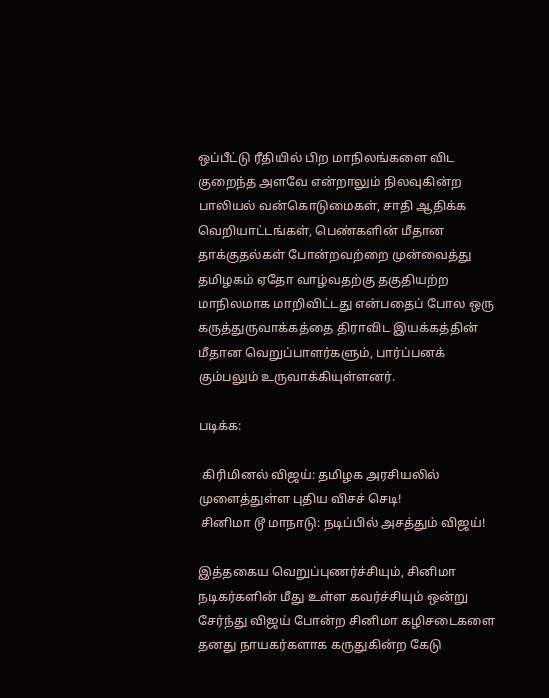ஒப்பீட்டு ரீதியில் பிற மாநிலங்களை விட குறைந்த அளவே என்றாலும் நிலவுகின்ற பாலியல் வன்கொடுமைகள், சாதி ஆதிக்க வெறியாட்டங்கள், பெண்களின் மீதான தாக்குதல்கள் போன்றவற்றை முன்வைத்து தமிழகம் ஏதோ வாழ்வதற்கு தகுதியற்ற மாநிலமாக மாறிவிட்டது என்பதைப் போல ஒரு கருத்துருவாக்கத்தை திராவிட இயக்கத்தின் மீதான வெறுப்பாளர்களும், பார்ப்பனக் கும்பலும் உருவாக்கியுள்ளனர்.

படிக்க:

 கிரிமினல் விஜய்: தமிழக அரசியலில் முளைத்துள்ள புதிய விசச் செடி!
 சினிமா டூ மாநாடு: நடிப்பில் அசத்தும் விஜய்!

இத்தகைய வெறுப்புணர்ச்சியும், சினிமா நடிகர்களின் மீது உள்ள கவர்ச்சியும் ஒன்று சேர்ந்து விஜய் போன்ற சினிமா கழிசடைகளை தனது நாயகர்களாக கருதுகின்ற கேடு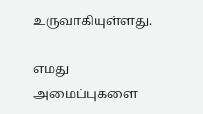உருவாகியுள்ளது.

எமது அமைப்புகளை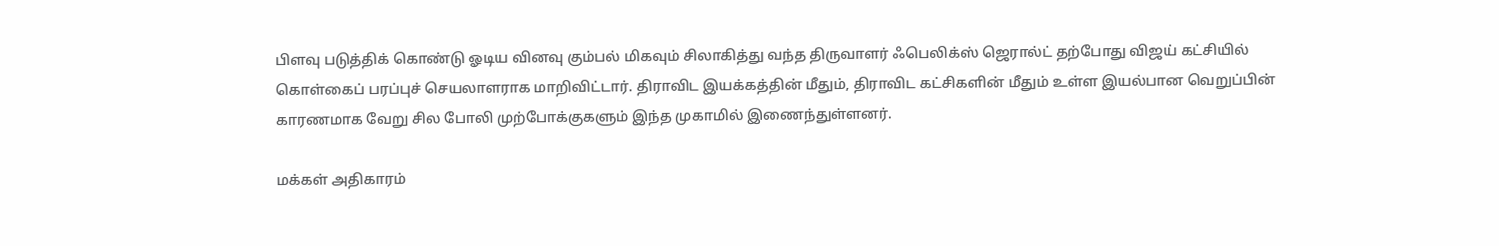பிளவு படுத்திக் கொண்டு ஓடிய வினவு கும்பல் மிகவும் சிலாகித்து வந்த திருவாளர் ஃபெலிக்ஸ் ஜெரால்ட் தற்போது விஜய் கட்சியில் கொள்கைப் பரப்புச் செயலாளராக மாறிவிட்டார். திராவிட இயக்கத்தின் மீதும், திராவிட கட்சிகளின் மீதும் உள்ள இயல்பான வெறுப்பின் காரணமாக வேறு சில போலி முற்போக்குகளும் இந்த முகாமில் இணைந்துள்ளனர்.

மக்கள் அதிகாரம்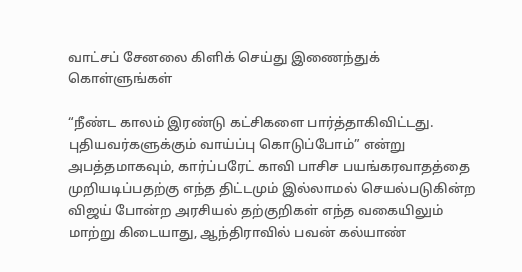வாட்சப் சேனலை கிளிக் செய்து இணைந்துக் கொள்ளுங்கள்

“நீண்ட காலம் இரண்டு கட்சிகளை பார்த்தாகிவிட்டது. புதியவர்களுக்கும் வாய்ப்பு கொடுப்போம்” என்று அபத்தமாகவும், கார்ப்பரேட் காவி பாசிச பயங்கரவாதத்தை முறியடிப்பதற்கு எந்த திட்டமும் இல்லாமல் செயல்படுகின்ற விஜய் போன்ற அரசியல் தற்குறிகள் எந்த வகையிலும் மாற்று கிடையாது, ஆந்திராவில் பவன் கல்யாண்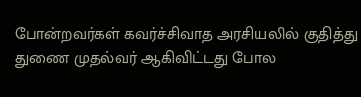போன்றவர்கள் கவர்ச்சிவாத அரசியலில் குதித்து துணை முதல்வர் ஆகிவிட்டது போல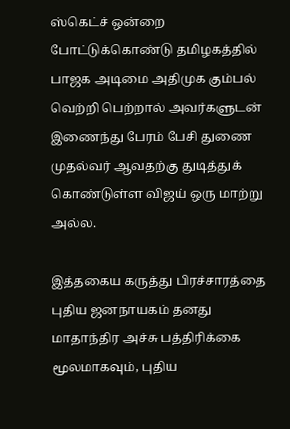ஸ்கெட்ச் ஒன்றை போட்டுக்கொண்டு தமிழகத்தில் பாஜக அடிமை அதிமுக கும்பல் வெற்றி பெற்றால் அவர்களுடன் இணைந்து பேரம் பேசி துணை முதல்வர் ஆவதற்கு துடித்துக் கொண்டுள்ள விஜய் ஒரு மாற்று அல்ல.

இத்தகைய கருத்து பிரச்சாரத்தை புதிய ஜனநாயகம் தனது மாதாந்திர அச்சு பத்திரிக்கை மூலமாகவும், புதிய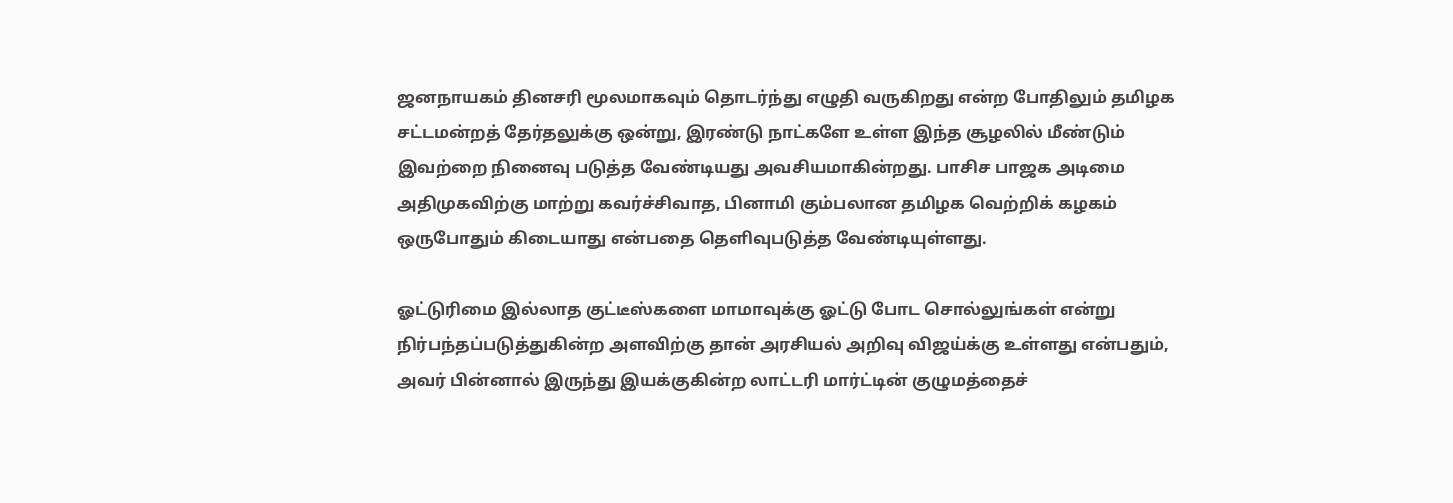ஜனநாயகம் தினசரி மூலமாகவும் தொடர்ந்து எழுதி வருகிறது என்ற போதிலும் தமிழக சட்டமன்றத் தேர்தலுக்கு ஒன்று, இரண்டு நாட்களே உள்ள இந்த சூழலில் மீண்டும் இவற்றை நினைவு படுத்த வேண்டியது அவசியமாகின்றது. பாசிச பாஜக அடிமை அதிமுகவிற்கு மாற்று கவர்ச்சிவாத, பினாமி கும்பலான தமிழக வெற்றிக் கழகம் ஒருபோதும் கிடையாது என்பதை தெளிவுபடுத்த வேண்டியுள்ளது.

ஓட்டுரிமை இல்லாத குட்டீஸ்களை மாமாவுக்கு ஓட்டு போட சொல்லுங்கள் என்று நிர்பந்தப்படுத்துகின்ற அளவிற்கு தான் அரசியல் அறிவு விஜய்க்கு உள்ளது என்பதும், அவர் பின்னால் இருந்து இயக்குகின்ற லாட்டரி மார்ட்டின் குழுமத்தைச்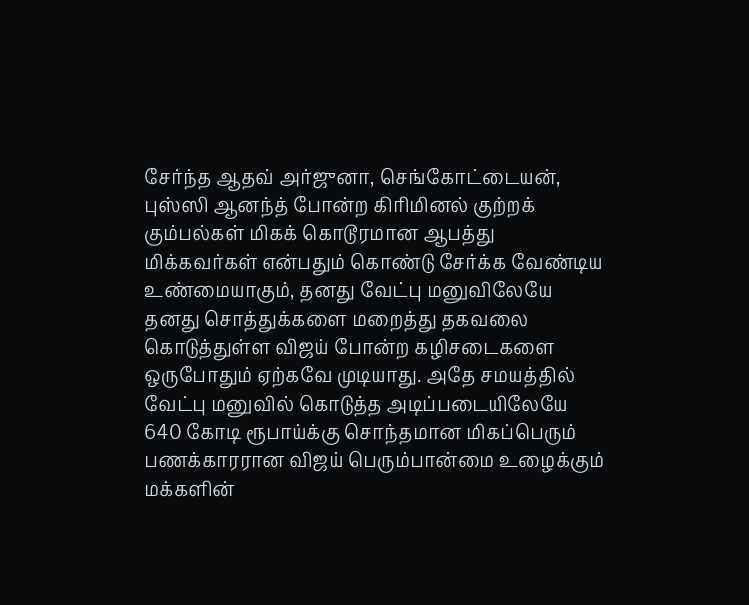சேர்ந்த ஆதவ் அர்ஜுனா, செங்கோட்டையன், புஸ்ஸி ஆனந்த் போன்ற கிரிமினல் குற்றக் கும்பல்கள் மிகக் கொடூரமான ஆபத்து மிக்கவர்கள் என்பதும் கொண்டு சேர்க்க வேண்டிய உண்மையாகும், தனது வேட்பு மனுவிலேயே தனது சொத்துக்களை மறைத்து தகவலை கொடுத்துள்ள விஜய் போன்ற கழிசடைகளை ஒருபோதும் ஏற்கவே முடியாது. அதே சமயத்தில் வேட்பு மனுவில் கொடுத்த அடிப்படையிலேயே 640 கோடி ரூபாய்க்கு சொந்தமான மிகப்பெரும் பணக்காரரான விஜய் பெரும்பான்மை உழைக்கும் மக்களின்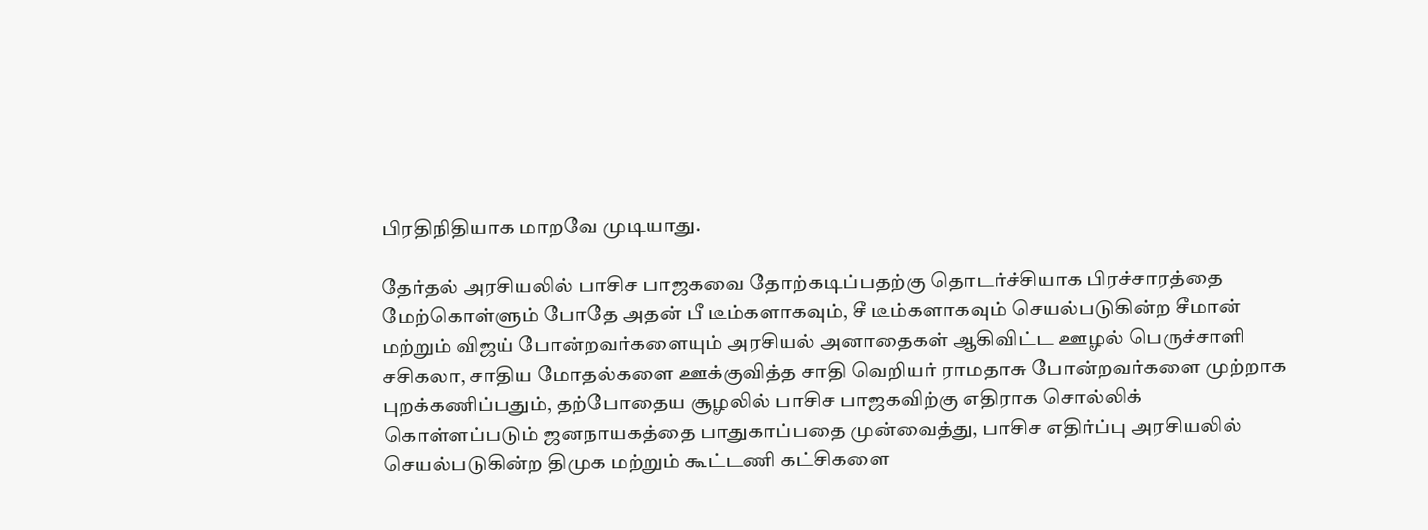பிரதிநிதியாக மாறவே முடியாது.

தேர்தல் அரசியலில் பாசிச பாஜகவை தோற்கடிப்பதற்கு தொடர்ச்சியாக பிரச்சாரத்தை மேற்கொள்ளும் போதே அதன் பீ டீம்களாகவும், சீ டீம்களாகவும் செயல்படுகின்ற சீமான் மற்றும் விஜய் போன்றவர்களையும் அரசியல் அனாதைகள் ஆகிவிட்ட ஊழல் பெருச்சாளி சசிகலா, சாதிய மோதல்களை ஊக்குவித்த சாதி வெறியர் ராமதாசு போன்றவர்களை முற்றாக புறக்கணிப்பதும், தற்போதைய சூழலில் பாசிச பாஜகவிற்கு எதிராக சொல்லிக் கொள்ளப்படும் ஜனநாயகத்தை பாதுகாப்பதை முன்வைத்து, பாசிச எதிர்ப்பு அரசியலில் செயல்படுகின்ற திமுக மற்றும் கூட்டணி கட்சிகளை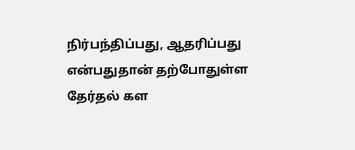நிர்பந்திப்பது, ஆதரிப்பது என்பதுதான் தற்போதுள்ள தேர்தல் கள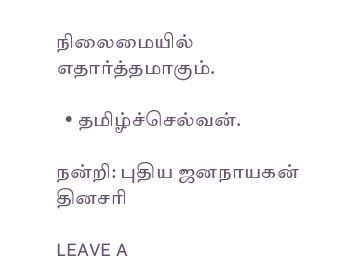நிலைமையில் எதார்த்தமாகும்.

  • தமிழ்ச்செல்வன்.

நன்றி: புதிய ஜனநாயகன் தினசரி

LEAVE A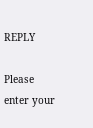REPLY

Please enter your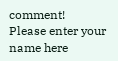comment!
Please enter your name here